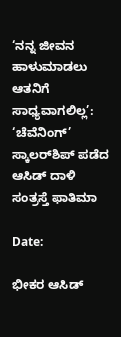‘ನನ್ನ ಜೀವನ ಹಾಳುಮಾಡಲು ಆತನಿಗೆ ಸಾಧ್ಯವಾಗಲಿಲ್ಲ’: ‘ಚೆವೆನಿಂಗ್’ ಸ್ಕಾಲರ್‌ಶಿಪ್ ಪಡೆದ ಆಸಿಡ್ ದಾಳಿ ಸಂತ್ರಸ್ತೆ ಫಾತಿಮಾ

Date:

ಭೀಕರ ಆಸಿಡ್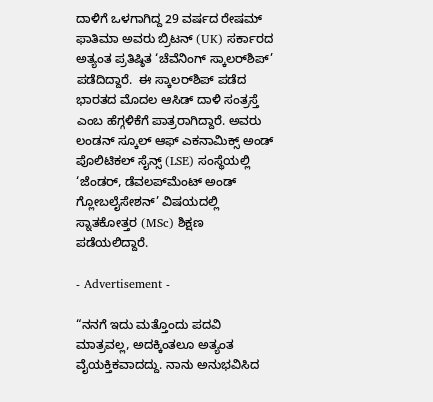ದಾಳಿಗೆ ಒಳಗಾಗಿದ್ದ 29 ವರ್ಷದ ರೇಷಮ್ ಫಾತಿಮಾ ಅವರು ಬ್ರಿಟನ್ (UK) ಸರ್ಕಾರದ ಅತ್ಯಂತ ಪ್ರತಿಷ್ಠಿತ ‘ಚೆವೆನಿಂಗ್ ಸ್ಕಾಲರ್‌ಶಿಪ್’ ಪಡೆದಿದ್ದಾರೆ.  ಈ ಸ್ಕಾಲರ್‌ಶಿಪ್ ಪಡೆದ ಭಾರತದ ಮೊದಲ ಆಸಿಡ್ ದಾಳಿ ಸಂತ್ರಸ್ತೆ ಎಂಬ ಹೆಗ್ಗಳಿಕೆಗೆ ಪಾತ್ರರಾಗಿದ್ದಾರೆ. ಅವರು ಲಂಡನ್ ಸ್ಕೂಲ್ ಆಫ್ ಎಕನಾಮಿಕ್ಸ್ ಅಂಡ್ ಪೊಲಿಟಿಕಲ್ ಸೈನ್ಸ್‌ (LSE) ಸಂಸ್ಥೆಯಲ್ಲಿ ‘ಜೆಂಡರ್, ಡೆವಲಪ್‌ಮೆಂಟ್ ಅಂಡ್ ಗ್ಲೋಬಲೈಸೇಶನ್’ ವಿಷಯದಲ್ಲಿ ಸ್ನಾತಕೋತ್ತರ (MSc) ಶಿಕ್ಷಣ ಪಡೆಯಲಿದ್ದಾರೆ.

- Advertisement -

“ನನಗೆ ಇದು ಮತ್ತೊಂದು ಪದವಿ ಮಾತ್ರವಲ್ಲ, ಅದಕ್ಕಿಂತಲೂ ಅತ್ಯಂತ ವೈಯಕ್ತಿಕವಾದದ್ದು. ನಾನು ಅನುಭವಿಸಿದ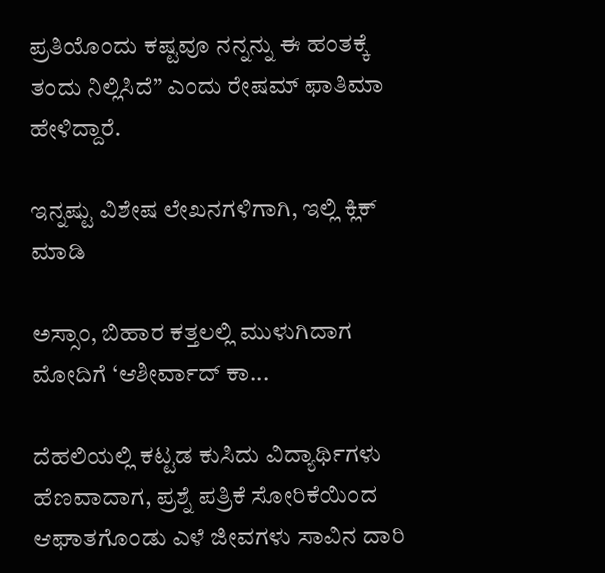ಪ್ರತಿಯೊಂದು ಕಷ್ಟವೂ ನನ್ನನ್ನು ಈ ಹಂತಕ್ಕೆ ತಂದು ನಿಲ್ಲಿಸಿದೆ” ಎಂದು ರೇಷಮ್ ಫಾತಿಮಾ ಹೇಳಿದ್ದಾರೆ.

ಇನ್ನಷ್ಟು ವಿಶೇಷ ಲೇಖನಗಳಿಗಾಗಿ, ಇಲ್ಲಿ ಕ್ಲಿಕ್ ಮಾಡಿ

ಅಸ್ಸಾಂ, ಬಿಹಾರ ಕತ್ತಲಲ್ಲಿ ಮುಳುಗಿದಾಗ ಮೋದಿಗೆ ‘ಆಶೀರ್ವಾದ್ ಕಾ...

ದೆಹಲಿಯಲ್ಲಿ ಕಟ್ಟಡ ಕುಸಿದು ವಿದ್ಯಾರ್ಥಿಗಳು ಹೆಣವಾದಾಗ, ಪ್ರಶ್ನೆ ಪತ್ರಿಕೆ ಸೋರಿಕೆಯಿಂದ ಆಘಾತಗೊಂಡು ಎಳೆ ಜೀವಗಳು ಸಾವಿನ ದಾರಿ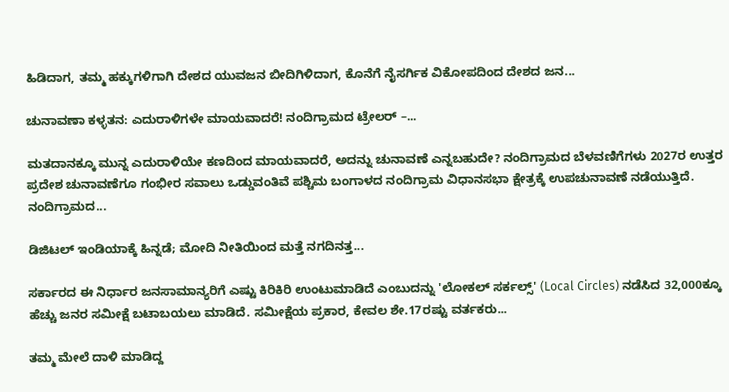ಹಿಡಿದಾಗ, ತಮ್ಮ ಹಕ್ಕುಗಳಿಗಾಗಿ ದೇಶದ ಯುವಜನ ಬೀದಿಗಿಳಿದಾಗ, ಕೊನೆಗೆ ನೈಸರ್ಗಿಕ ವಿಕೋಪದಿಂದ ದೇಶದ ಜನ...

ಚುನಾವಣಾ ಕಳ್ಳತನ: ಎದುರಾಳಿಗಳೇ ಮಾಯವಾದರೆ! ನಂದಿಗ್ರಾಮದ ಟ್ರೇಲರ್ –...

ಮತದಾನಕ್ಕೂ ಮುನ್ನ ಎದುರಾಳಿಯೇ ಕಣದಿಂದ ಮಾಯವಾದರೆ, ಅದನ್ನು ಚುನಾವಣೆ ಎನ್ನಬಹುದೇ? ನಂದಿಗ್ರಾಮದ ಬೆಳವಣಿಗೆಗಳು 2027ರ ಉತ್ತರ ಪ್ರದೇಶ ಚುನಾವಣೆಗೂ ಗಂಭೀರ ಸವಾಲು ಒಡ್ಡುವಂತಿವೆ ಪಶ್ಚಿಮ ಬಂಗಾಳದ ನಂದಿಗ್ರಾಮ ವಿಧಾನಸಭಾ ಕ್ಷೇತ್ರಕ್ಕೆ ಉಪಚುನಾವಣೆ ನಡೆಯುತ್ತಿದೆ. ನಂದಿಗ್ರಾಮದ...

ಡಿಜಿಟಲ್ ಇಂಡಿಯಾಕ್ಕೆ ಹಿನ್ನಡೆ; ಮೋದಿ ನೀತಿಯಿಂದ ಮತ್ತೆ ನಗದಿನತ್ತ...

ಸರ್ಕಾರದ ಈ ನಿರ್ಧಾರ ಜನಸಾಮಾನ್ಯರಿಗೆ ಎಷ್ಟು ಕಿರಿಕಿರಿ ಉಂಟುಮಾಡಿದೆ ಎಂಬುದನ್ನು 'ಲೋಕಲ್ ಸರ್ಕಲ್ಸ್' (Local Circles) ನಡೆಸಿದ 32,000ಕ್ಕೂ ಹೆಚ್ಚು ಜನರ ಸಮೀಕ್ಷೆ ಬಟಾಬಯಲು ಮಾಡಿದೆ. ಸಮೀಕ್ಷೆಯ ಪ್ರಕಾರ, ಕೇವಲ ಶೇ.17ರಷ್ಟು ವರ್ತಕರು...

ತಮ್ಮ ಮೇಲೆ ದಾಳಿ ಮಾಡಿದ್ದ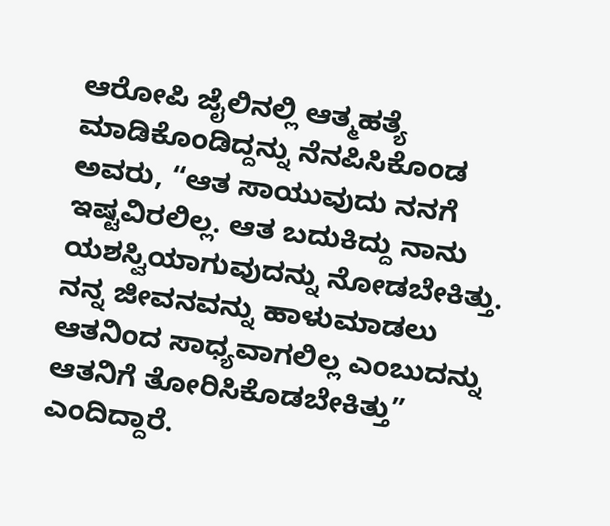ಆರೋಪಿ ಜೈಲಿನಲ್ಲಿ ಆತ್ಮಹತ್ಯೆ ಮಾಡಿಕೊಂಡಿದ್ದನ್ನು ನೆನಪಿಸಿಕೊಂಡ ಅವರು, “ಆತ ಸಾಯುವುದು ನನಗೆ ಇಷ್ಟವಿರಲಿಲ್ಲ. ಆತ ಬದುಕಿದ್ದು ನಾನು ಯಶಸ್ವಿಯಾಗುವುದನ್ನು ನೋಡಬೇಕಿತ್ತು. ನನ್ನ ಜೀವನವನ್ನು ಹಾಳುಮಾಡಲು ಆತನಿಂದ ಸಾಧ್ಯವಾಗಲಿಲ್ಲ ಎಂಬುದನ್ನು ಆತನಿಗೆ ತೋರಿಸಿಕೊಡಬೇಕಿತ್ತು” ಎಂದಿದ್ದಾರೆ.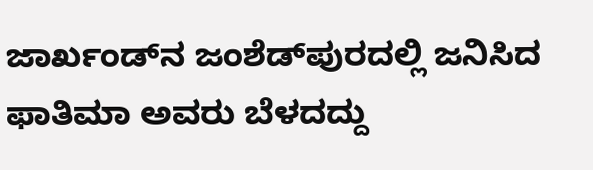ಜಾರ್ಖಂಡ್‌ನ ಜಂಶೆಡ್‌ಪುರದಲ್ಲಿ ಜನಿಸಿದ ಫಾತಿಮಾ ಅವರು ಬೆಳದದ್ದು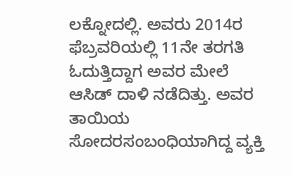ಲಕ್ನೋದಲ್ಲಿ. ಅವರು 2014ರ ಫೆಬ್ರವರಿಯಲ್ಲಿ 11ನೇ ತರಗತಿ ಓದುತ್ತಿದ್ದಾಗ ಅವರ ಮೇಲೆ ಆಸಿಡ್‌ ದಾಳಿ ನಡೆದಿತ್ತು. ಅವರ ತಾಯಿಯ ಸೋದರಸಂಬಂಧಿಯಾಗಿದ್ದ ವ್ಯಕ್ತಿ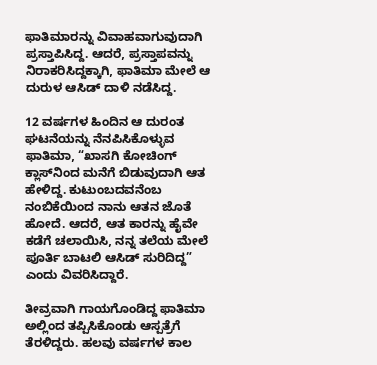ಫಾತಿಮಾರನ್ನು ವಿವಾಹವಾಗುವುದಾಗಿ ಪ್ರಸ್ತಾಪಿಸಿದ್ದ. ಆದರೆ, ಪ್ರಸ್ತಾಪವನ್ನು ನಿರಾಕರಿಸಿದ್ದಕ್ಕಾಗಿ, ಫಾತಿಮಾ ಮೇಲೆ ಆ ದುರುಳ ಆಸಿಡ್ ದಾಳಿ ನಡೆಸಿದ್ದ.

12 ವರ್ಷಗಳ ಹಿಂದಿನ ಆ ದುರಂತ ಘಟನೆಯನ್ನು ನೆನಪಿಸಿಕೊಳ್ಳುವ ಫಾತಿಮಾ, “ಖಾಸಗಿ ಕೋಚಿಂಗ್ ಕ್ಲಾಸ್‌ನಿಂದ ಮನೆಗೆ ಬಿಡುವುದಾಗಿ ಆತ ಹೇಳಿದ್ದ. ಕುಟುಂಬದವನೆಂಬ ನಂಬಿಕೆಯಿಂದ ನಾನು ಆತನ ಜೊತೆ ಹೋದೆ. ಆದರೆ, ಆತ ಕಾರನ್ನು ಹೈವೇ ಕಡೆಗೆ ಚಲಾಯಿಸಿ, ನನ್ನ ತಲೆಯ ಮೇಲೆ ಪೂರ್ತಿ ಬಾಟಲಿ ಆಸಿಡ್ ಸುರಿದಿದ್ದ” ಎಂದು ವಿವರಿಸಿದ್ದಾರೆ.

ತೀವ್ರವಾಗಿ ಗಾಯಗೊಂಡಿದ್ದ ಫಾತಿಮಾ ಅಲ್ಲಿಂದ ತಪ್ಪಿಸಿಕೊಂಡು ಆಸ್ಪತ್ರೆಗೆ ತೆರಳಿದ್ದರು. ಹಲವು ವರ್ಷಗಳ ಕಾಲ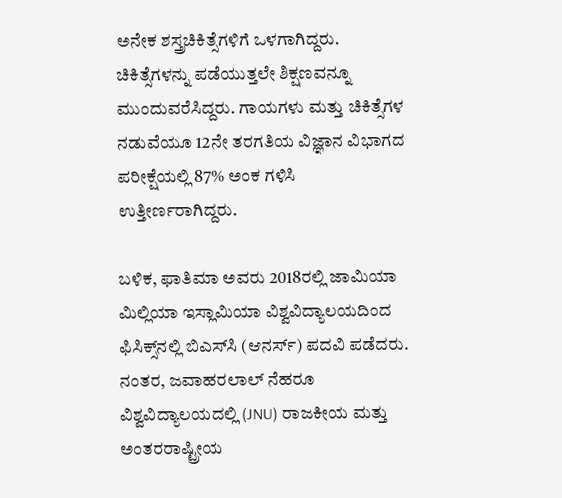ಅನೇಕ ಶಸ್ತ್ರಚಿಕಿತ್ಸೆಗಳಿಗೆ ಒಳಗಾಗಿದ್ದರು. ಚಿಕಿತ್ಸೆಗಳನ್ನು ಪಡೆಯುತ್ತಲೇ ಶಿಕ್ಷಣವನ್ನೂ ಮುಂದುವರೆಸಿದ್ದರು. ಗಾಯಗಳು ಮತ್ತು ಚಿಕಿತ್ಸೆಗಳ ನಡುವೆಯೂ 12ನೇ ತರಗತಿಯ ವಿಜ್ಞಾನ ವಿಭಾಗದ ಪರೀಕ್ಷೆಯಲ್ಲಿ 87% ಅಂಕ ಗಳಿಸಿ ಉತ್ತೀರ್ಣರಾಗಿದ್ದರು.

ಬಳಿಕ, ಫಾತಿಮಾ ಅವರು 2018ರಲ್ಲಿ ಜಾಮಿಯಾ ಮಿಲ್ಲಿಯಾ ಇಸ್ಲಾಮಿಯಾ ವಿಶ್ವವಿದ್ಯಾಲಯದಿಂದ ಫಿಸಿಕ್ಸ್‌ನಲ್ಲಿ ಬಿಎಸ್‌ಸಿ (ಆನರ್ಸ್) ಪದವಿ ಪಡೆದರು. ನಂತರ, ಜವಾಹರಲಾಲ್ ನೆಹರೂ ವಿಶ್ವವಿದ್ಯಾಲಯದಲ್ಲಿ (JNU) ರಾಜಕೀಯ ಮತ್ತು ಅಂತರರಾಷ್ಟ್ರೀಯ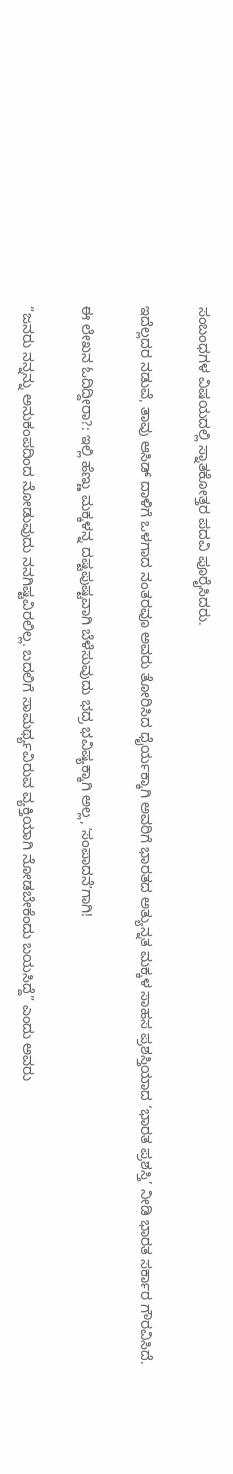ಸಂಬಂಧಗಳ ವಿಷಯದಲ್ಲಿ ಸ್ನಾತಕೋತ್ತರ ಪದವಿ ಪೂರೈಸಿದರು.

ಇದೆಲ್ಲದರ ನಡುವೆ, ತಾವು ಆಸಿಡ್ ದಾಳಿಗೆ ಒಳಗಾದ ನಂತರವೂ ಅವರು ತೋರಿಸಿದ ಧೈರ್ಯಕ್ಕಾಗಿ ಅವರಿಗೆ ಭಾರತದ ಅತ್ಯುನ್ನತ ಮಕ್ಕಳ ಸಾಹಸ ಪ್ರಶಸ್ತಿಯಾದ ‘ಭಾರತ ಪ್ರಶಸ್ತಿ’ ನೀಡಿ ಭಾರತ ಸರ್ಕಾರ ಗೌರವಿಸಿದೆ.

ಈ ಲೇಖನ ಓದಿದ್ದೀರಾ?: ಇಲ್ಲಿ ಹೆಣ್ಣು ಮಕ್ಕಳನ್ನ ದಷ್ಟಪುಷ್ಟವಾಗಿ ಬೆಳೆಸುವುದು ಭದ್ರ ಭವಿಷ್ಯಕ್ಕಾಗಿ ಅಲ್ಲ, ʼಸಂಪಾದನೆʼಗಾಗಿ!

“ಜನರು ನನ್ನನ್ನು ಅನುಕಂಪದಿಂದ ನೋಡುವುದು ನನಗಿಷ್ಟವಿರಲಿಲ್ಲ. ಬದಲಿಗೆ ಸಾಮರ್ಥ್ಯವಿರುವ ವ್ಯಕ್ತಿಯಾಗಿ ನೋಡಬೇಕೆಂದು ಬಯಸಿದ್ದೆ” ಎಂದು ಅವರು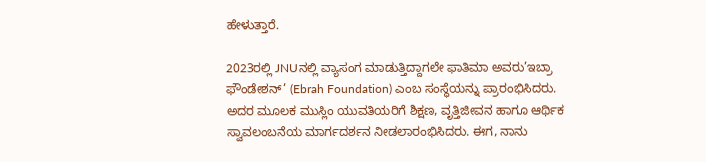ಹೇಳುತ್ತಾರೆ.

2023ರಲ್ಲಿ JNUನಲ್ಲಿ ವ್ಯಾಸಂಗ ಮಾಡುತ್ತಿದ್ದಾಗಲೇ ಫಾತಿಮಾ ಅವರು’ಇಬ್ರಾ ಫೌಂಡೇಶನ್’ (Ebrah Foundation) ಎಂಬ ಸಂಸ್ಥೆಯನ್ನು ಪ್ರಾರಂಭಿಸಿದರು. ಅದರ ಮೂಲಕ ಮುಸ್ಲಿಂ ಯುವತಿಯರಿಗೆ ಶಿಕ್ಷಣ, ವೃತ್ತಿಜೀವನ ಹಾಗೂ ಆರ್ಥಿಕ ಸ್ವಾವಲಂಬನೆಯ ಮಾರ್ಗದರ್ಶನ ನೀಡಲಾರಂಭಿಸಿದರು. ಈಗ, ನಾನು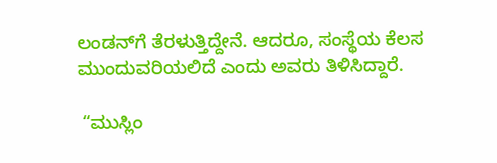ಲಂಡನ್‌ಗೆ ತೆರಳುತ್ತಿದ್ದೇನೆ. ಆದರೂ, ಸಂಸ್ಥೆಯ ಕೆಲಸ ಮುಂದುವರಿಯಲಿದೆ ಎಂದು ಅವರು ತಿಳಿಸಿದ್ದಾರೆ.

 “ಮುಸ್ಲಿಂ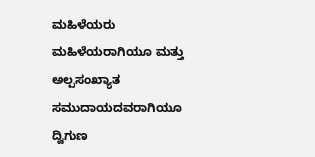ಮಹಿಳೆಯರು ಮಹಿಳೆಯರಾಗಿಯೂ ಮತ್ತು ಅಲ್ಪಸಂಖ್ಯಾತ ಸಮುದಾಯದವರಾಗಿಯೂ ದ್ವಿಗುಣ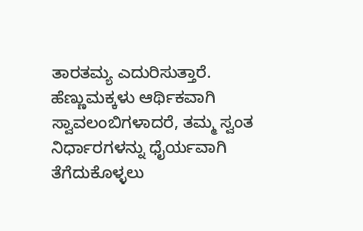ತಾರತಮ್ಯ ಎದುರಿಸುತ್ತಾರೆ. ಹೆಣ್ಣುಮಕ್ಕಳು ಆರ್ಥಿಕವಾಗಿ ಸ್ವಾವಲಂಬಿಗಳಾದರೆ, ತಮ್ಮ ಸ್ವಂತ ನಿರ್ಧಾರಗಳನ್ನು ಧೈರ್ಯವಾಗಿ ತೆಗೆದುಕೊಳ್ಳಲು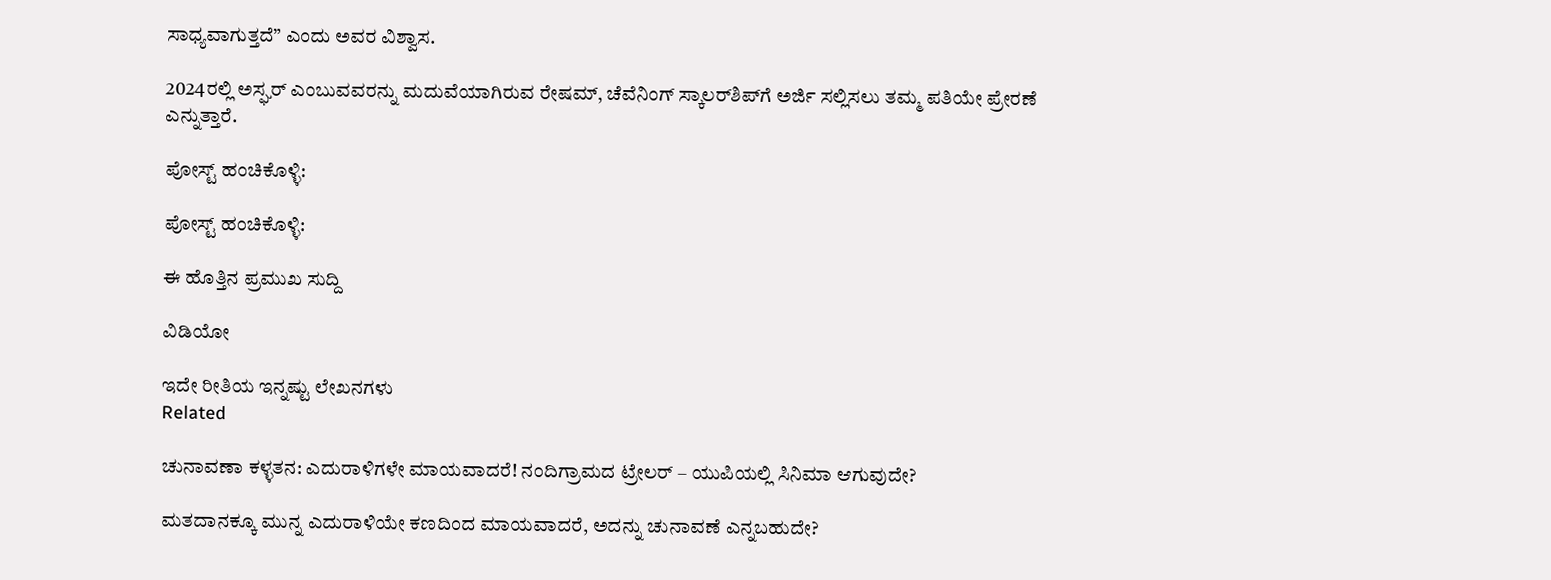ಸಾಧ್ಯವಾಗುತ್ತದೆ” ಎಂದು ಅವರ ವಿಶ್ವಾಸ.

2024ರಲ್ಲಿ ಅಸ್ಘರ್ ಎಂಬುವವರನ್ನು ಮದುವೆಯಾಗಿರುವ ರೇಷಮ್, ಚೆವೆನಿಂಗ್ ಸ್ಕಾಲರ್‌ಶಿಪ್‌ಗೆ ಅರ್ಜಿ ಸಲ್ಲಿಸಲು ತಮ್ಮ ಪತಿಯೇ ಪ್ರೇರಣೆ ಎನ್ನುತ್ತಾರೆ.

ಪೋಸ್ಟ್ ಹಂಚಿಕೊಳ್ಳಿ:

ಪೋಸ್ಟ್ ಹಂಚಿಕೊಳ್ಳಿ:

ಈ ಹೊತ್ತಿನ ಪ್ರಮುಖ ಸುದ್ದಿ

ವಿಡಿಯೋ

ಇದೇ ರೀತಿಯ ಇನ್ನಷ್ಟು ಲೇಖನಗಳು
Related

ಚುನಾವಣಾ ಕಳ್ಳತನ: ಎದುರಾಳಿಗಳೇ ಮಾಯವಾದರೆ! ನಂದಿಗ್ರಾಮದ ಟ್ರೇಲರ್ – ಯುಪಿಯಲ್ಲಿ ಸಿನಿಮಾ ಆಗುವುದೇ?

ಮತದಾನಕ್ಕೂ ಮುನ್ನ ಎದುರಾಳಿಯೇ ಕಣದಿಂದ ಮಾಯವಾದರೆ, ಅದನ್ನು ಚುನಾವಣೆ ಎನ್ನಬಹುದೇ?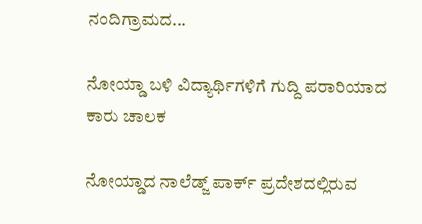ನಂದಿಗ್ರಾಮದ...

ನೋಯ್ಡಾ ಬಳಿ ವಿದ್ಯಾರ್ಥಿಗಳಿಗೆ ಗುದ್ದಿ ಪರಾರಿಯಾದ ಕಾರು ಚಾಲಕ

ನೋಯ್ಡಾದ ನಾಲೆಡ್ಜ್ ಪಾರ್ಕ್ ಪ್ರದೇಶದಲ್ಲಿರುವ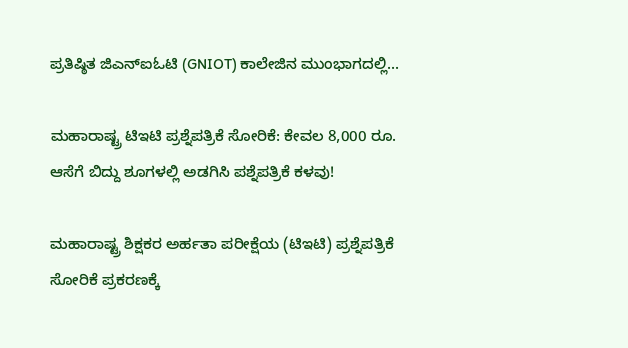ಪ್ರತಿಷ್ಠಿತ ಜಿಎನ್‌ಐಓಟಿ (GNIOT) ಕಾಲೇಜಿನ ಮುಂಭಾಗದಲ್ಲಿ...

ಮಹಾರಾಷ್ಟ್ರ ಟಿಇಟಿ ಪ್ರಶ್ನೆಪತ್ರಿಕೆ ಸೋರಿಕೆ: ಕೇವಲ 8,000 ರೂ. ಆಸೆಗೆ ಬಿದ್ದು ಶೂಗಳಲ್ಲಿ ಅಡಗಿಸಿ ಪಶ್ನೆಪತ್ರಿಕೆ ಕಳವು!

ಮಹಾರಾಷ್ಟ್ರ ಶಿಕ್ಷಕರ ಅರ್ಹತಾ ಪರೀಕ್ಷೆಯ (ಟಿಇಟಿ) ಪ್ರಶ್ನೆಪತ್ರಿಕೆ ಸೋರಿಕೆ ಪ್ರಕರಣಕ್ಕೆ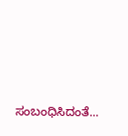ಸಂಬಂಧಿಸಿದಂತೆ...